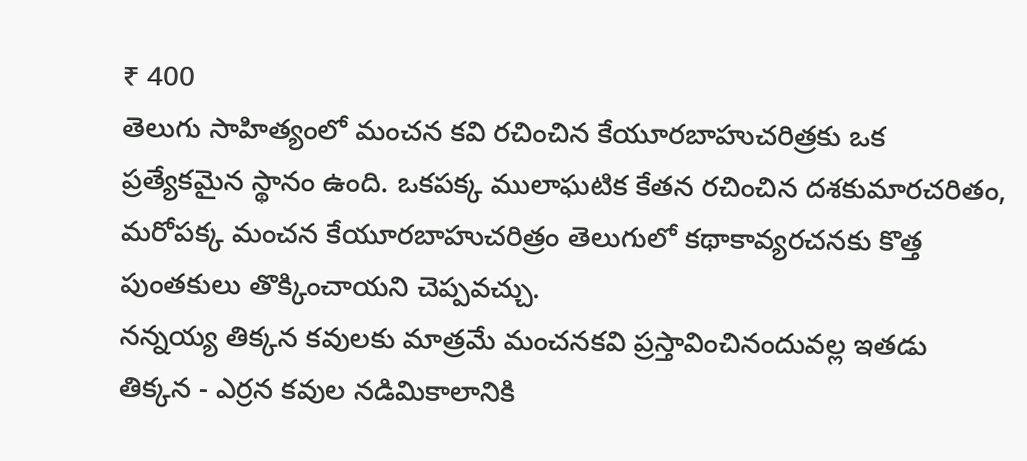₹ 400
తెలుగు సాహిత్యంలో మంచన కవి రచించిన కేయూరబాహుచరిత్రకు ఒక ప్రత్యేకమైన స్థానం ఉంది. ఒకపక్క ములాఘటిక కేతన రచించిన దశకుమారచరితం, మరోపక్క మంచన కేయూరబాహుచరిత్రం తెలుగులో కథాకావ్యరచనకు కొత్త పుంతకులు తొక్కించాయని చెప్పవచ్చు.
నన్నయ్య తిక్కన కవులకు మాత్రమే మంచనకవి ప్రస్తావించినందువల్ల ఇతడు తిక్కన - ఎర్రన కవుల నడిమికాలానికి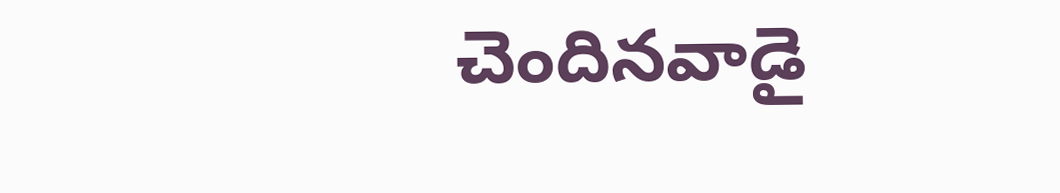చెందినవాడై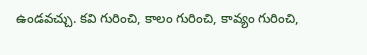ఉండవచ్చు. కవి గురించి, కాలం గురించి, కావ్యం గురించి,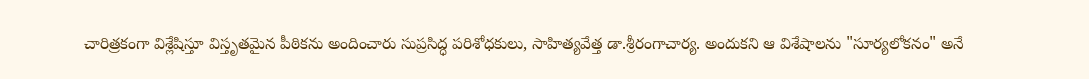చారిత్రకంగా విశ్లేషిస్తూ విస్తృతమైన పీఠికను అందించారు సుప్రసిద్ధ పరిశోధకులు, సాహిత్యవేత్త డా.శ్రీరంగాచార్య. అందుకని ఆ విశేషాలను "సూర్యలోకనం" అనే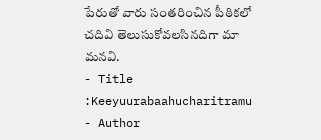పేరుతో వారు సంతరించిన పీఠికలో చదివి తెలుసుకోవలసినదిగా మా మనవి.
- Title :Keeyuurabaahucharitramu
- Author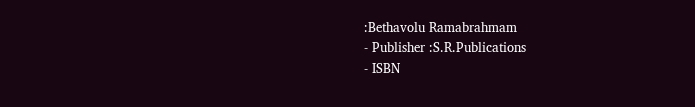:Bethavolu Ramabrahmam
- Publisher :S.R.Publications
- ISBN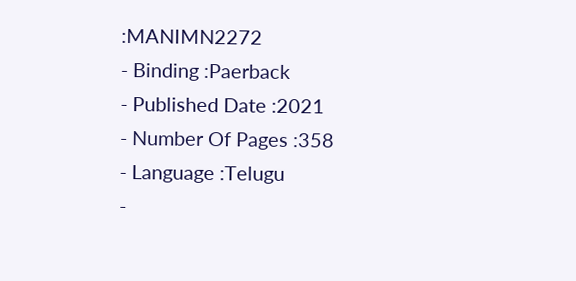:MANIMN2272
- Binding :Paerback
- Published Date :2021
- Number Of Pages :358
- Language :Telugu
-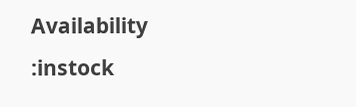Availability :instock